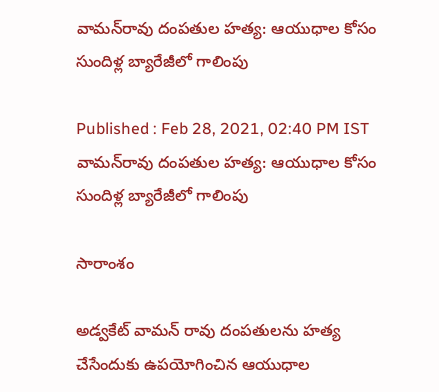వామన్‌రావు దంపతుల హత్య: ఆయుధాల కోసం సుందిళ్ల బ్యారేజీలో గాలింపు

Published : Feb 28, 2021, 02:40 PM IST
వామన్‌రావు దంపతుల హత్య: ఆయుధాల కోసం సుందిళ్ల బ్యారేజీలో గాలింపు

సారాంశం

అడ్వకేట్ వామన్ రావు దంపతులను హత్య చేసేందుకు ఉపయోగించిన ఆయుధాల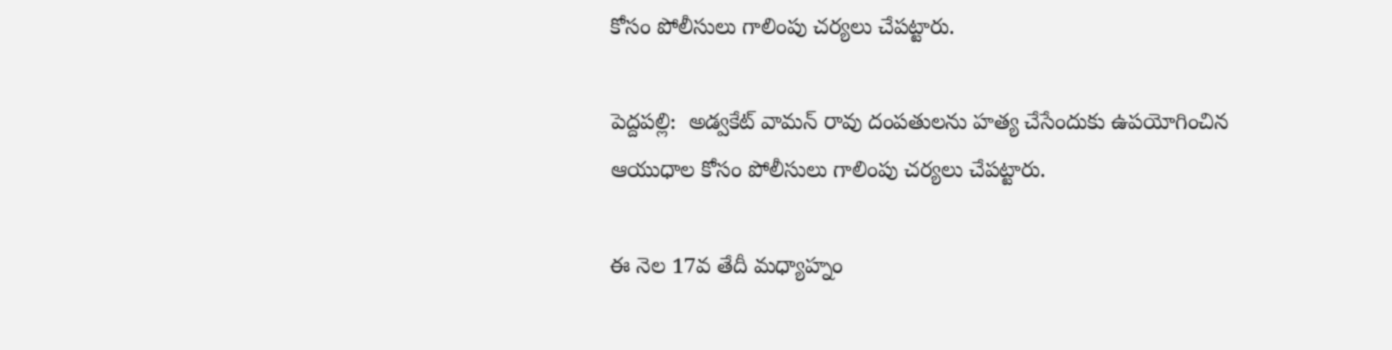కోసం పోలీసులు గాలింపు చర్యలు చేపట్టారు.

పెద్దపల్లి:  అడ్వకేట్ వామన్ రావు దంపతులను హత్య చేసేందుకు ఉపయోగించిన ఆయుధాల కోసం పోలీసులు గాలింపు చర్యలు చేపట్టారు.

ఈ నెల 17వ తేదీ మధ్యాహ్నం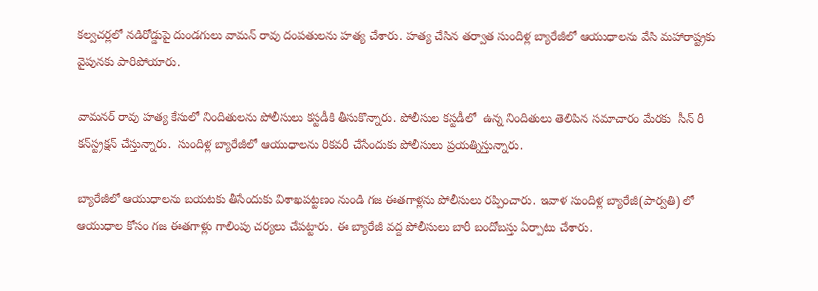కల్వచర్లలో నడిరోడ్డుపై దుండగులు వామన్ రావు దంపతులను హత్య చేశారు. హత్య చేసిన తర్వాత సుందిళ్ల బ్యారేజీలో ఆయుధాలను వేసి మహారాష్ట్రకు వైపునకు పారిపోయారు.

వామనర్ రావు హత్య కేసులో నిందితులను పోలీసులు కస్టడీకి తీసుకొన్నారు. పోలీసుల కస్టడీలో  ఉన్న నిందితులు తెలిపిన సమాచారం మేరకు  సీన్ రీ కన్‌స్ట్రక్షన్ చేస్తున్నారు.  సుందిళ్ల బ్యారేజీలో ఆయుధాలను రికవరీ చేసేందుకు పోలీసులు ప్రయత్నిస్తున్నారు.

బ్యారేజీలో ఆయుధాలను బయటకు తీసేందుకు విశాఖపట్టణం నుండి గజ ఈతగాళ్లను పోలీసులు రప్పించారు. ఇవాళ సుందిళ్ల బ్యారేజీ(పార్వతి) లో ఆయుధాల కోసం గజ ఈతగాళ్లు గాలింపు చర్యలు చేపట్టారు. ఈ బ్యారేజీ వద్ద పోలీసులు బారీ బందోబస్తు ఏర్పాటు చేశారు.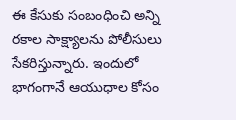ఈ కేసుకు సంబంధించి అన్ని రకాల సాక్ష్యాలను పోలీసులు సేకరిస్తున్నారు. ఇందులో భాగంగానే ఆయుధాల కోసం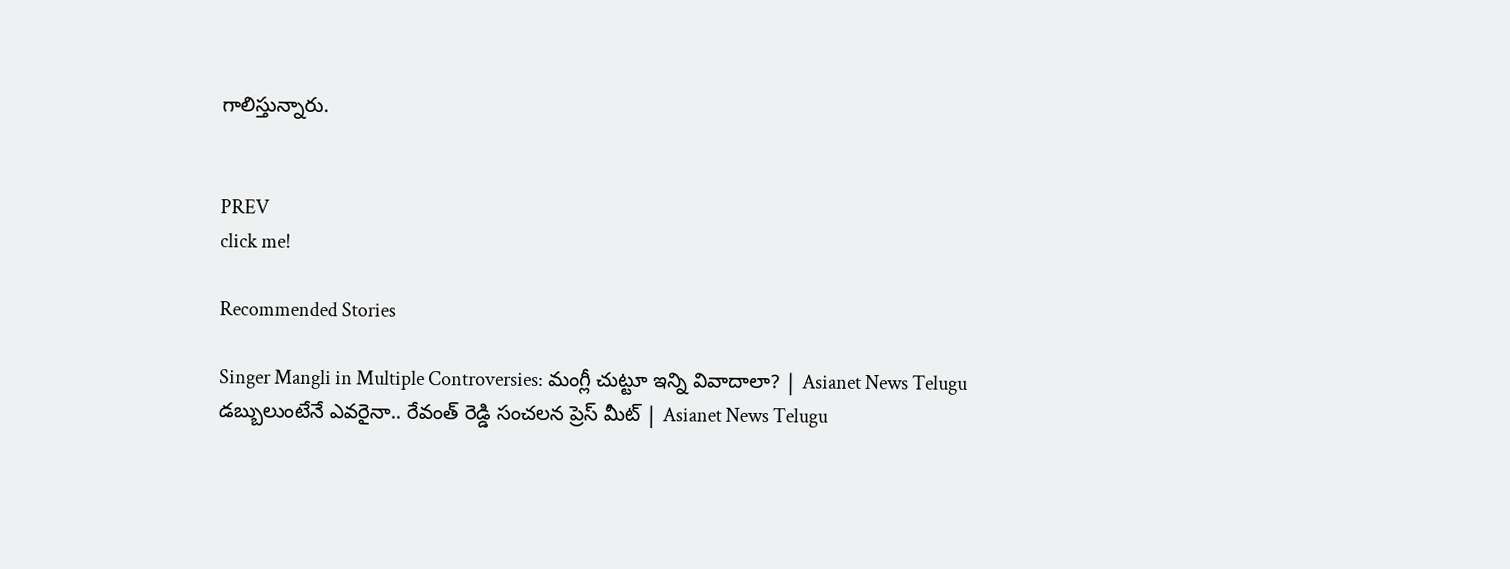గాలిస్తున్నారు.


PREV
click me!

Recommended Stories

Singer Mangli in Multiple Controversies: మంగ్లీ చుట్టూ ఇన్ని వివాదాలా? | Asianet News Telugu
డబ్బులుంటేనే ఎవరైనా.. రేవంత్ రెడ్డి సంచలన ప్రెస్ మీట్ | Asianet News Telugu